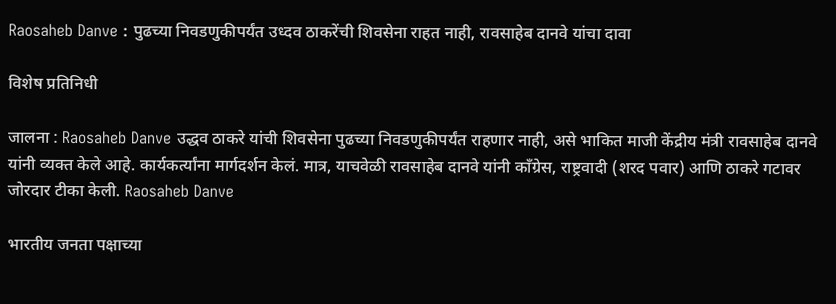Raosaheb Danve : पुढच्या निवडणुकीपर्यंत उध्दव ठाकरेंची शिवसेना राहत नाही, रावसाहेब दानवे यांचा दावा

विशेष प्रतिनिधी

जालना : Raosaheb Danve उद्धव ठाकरे यांची शिवसेना पुढच्या निवडणुकीपर्यंत राहणार नाही, असे भाकित माजी केंद्रीय मंत्री रावसाहेब दानवे यांनी व्यक्त केले आहे. कार्यकर्त्यांना मार्गदर्शन केलं. मात्र, याचवेळी रावसाहेब दानवे यांनी काँग्रेस, राष्ट्रवादी (शरद पवार) आणि ठाकरे गटावर जोरदार टीका केली. Raosaheb Danve

भारतीय जनता पक्षाच्या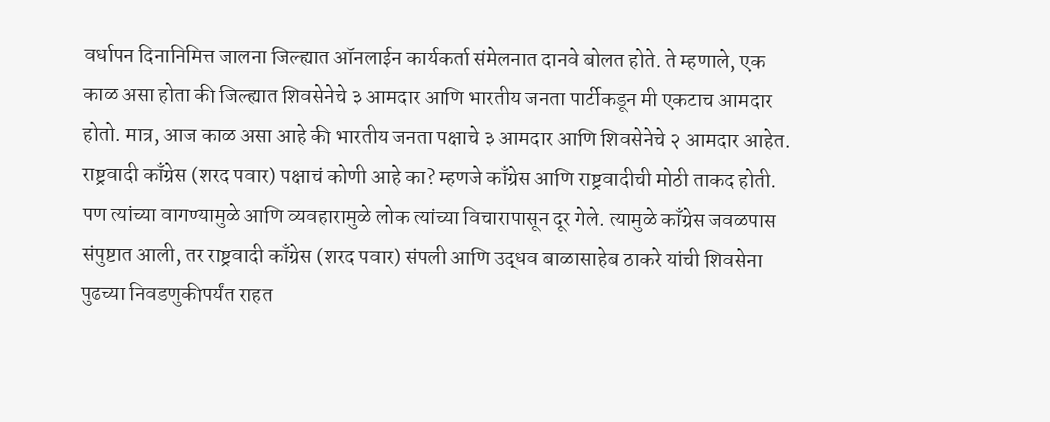वर्धापन दिनानिमित्त जालना जिल्ह्यात ऑनलाईन कार्यकर्ता संमेलनात दानवे बोलत होते. ते म्हणाले, एक काळ असा होता की जिल्ह्यात शिवसेनेचे ३ आमदार आणि भारतीय जनता पार्टीकडून मी एकटाच आमदार होतो. मात्र, आज काळ असा आहे की भारतीय जनता पक्षाचे ३ आमदार आणि शिवसेनेचे २ आमदार आहेत. राष्ट्रवादी काँग्रेस (शरद पवार) पक्षाचं कोणी आहे का? म्हणजे काँग्रेस आणि राष्ट्रवादीची मोठी ताकद होती. पण त्यांच्या वागण्यामुळे आणि व्यवहारामुळे लोक त्यांच्या विचारापासून दूर गेले. त्यामुळे काँग्रेस जवळपास संपुष्टात आली, तर राष्ट्रवादी काँग्रेस (शरद पवार) संपली आणि उद्धव बाळासाहेब ठाकरे यांची शिवसेना पुढच्या निवडणुकीपर्यंत राहत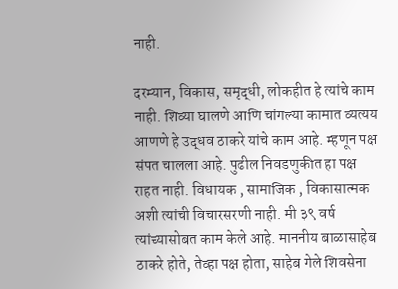नाही.

दरम्यान, विकास, समृद्धी, लोकहीत हे त्यांचे काम नाही. शिव्या घालणे आणि चांगल्या कामात व्यत्यय आणणे हे उद्धव ठाकरे यांचे काम आहे. म्हणून पक्ष संपत चालला आहे. पुढील निवडणुकीत हा पक्ष राहत नाही. विधायक , सामाजिक , विकासात्मक अशी त्यांची विचारसरणी नाही. मी ३९ वर्ष त्यांच्यासोबत काम केले आहे. माननीय बाळासाहेब ठाकरे होते, तेव्हा पक्ष होता, साहेब गेले शिवसेना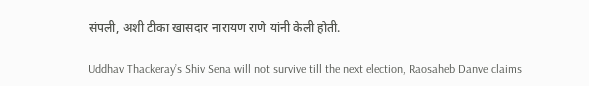संपली, अशी टीका खासदार नारायण राणे यांनी केली होती.

Uddhav Thackeray’s Shiv Sena will not survive till the next election, Raosaheb Danve claims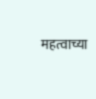महत्वाच्या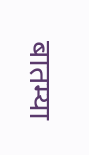बातम्या